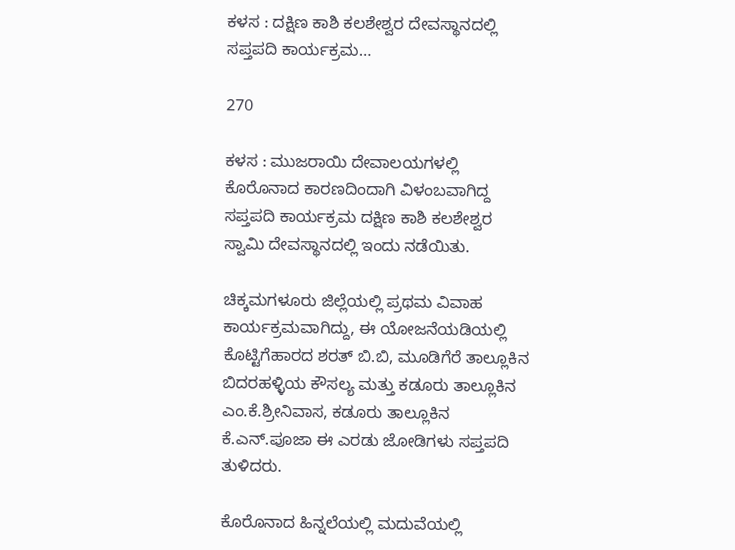ಕಳಸ : ದಕ್ಷಿಣ ಕಾಶಿ ಕಲಶೇಶ್ವರ ದೇವಸ್ಥಾನದಲ್ಲಿ ಸಪ್ತಪದಿ ಕಾರ್ಯಕ್ರಮ…

270

ಕಳಸ : ಮುಜರಾಯಿ ದೇವಾಲಯಗಳಲ್ಲಿ ಕೊರೊನಾದ ಕಾರಣದಿಂದಾಗಿ ವಿಳಂಬವಾಗಿದ್ದ ಸಪ್ತಪದಿ ಕಾರ್ಯಕ್ರಮ ದಕ್ಷಿಣ ಕಾಶಿ ಕಲಶೇಶ್ವರ ಸ್ವಾಮಿ ದೇವಸ್ಥಾನದಲ್ಲಿ ಇಂದು ನಡೆಯಿತು.

ಚಿಕ್ಕಮಗಳೂರು ಜಿಲ್ಲೆಯಲ್ಲಿ ಪ್ರಥಮ ವಿವಾಹ ಕಾರ್ಯಕ್ರಮವಾಗಿದ್ದು, ಈ ಯೋಜನೆಯಡಿಯಲ್ಲಿ ಕೊಟ್ಟಿಗೆಹಾರದ ಶರತ್ ಬಿ.ಬಿ, ಮೂಡಿಗೆರೆ ತಾಲ್ಲೂಕಿನ ಬಿದರಹಳ್ಳಿಯ ಕೌಸಲ್ಯ ಮತ್ತು ಕಡೂರು ತಾಲ್ಲೂಕಿನ ಎಂ.ಕೆ.ಶ್ರೀನಿವಾಸ, ಕಡೂರು ತಾಲ್ಲೂಕಿನ ಕೆ.ಎನ್.ಪೂಜಾ ಈ ಎರಡು ಜೋಡಿಗಳು ಸಪ್ತಪದಿ ತುಳಿದರು.

ಕೊರೊನಾದ ಹಿನ್ನಲೆಯಲ್ಲಿ ಮದುವೆಯಲ್ಲಿ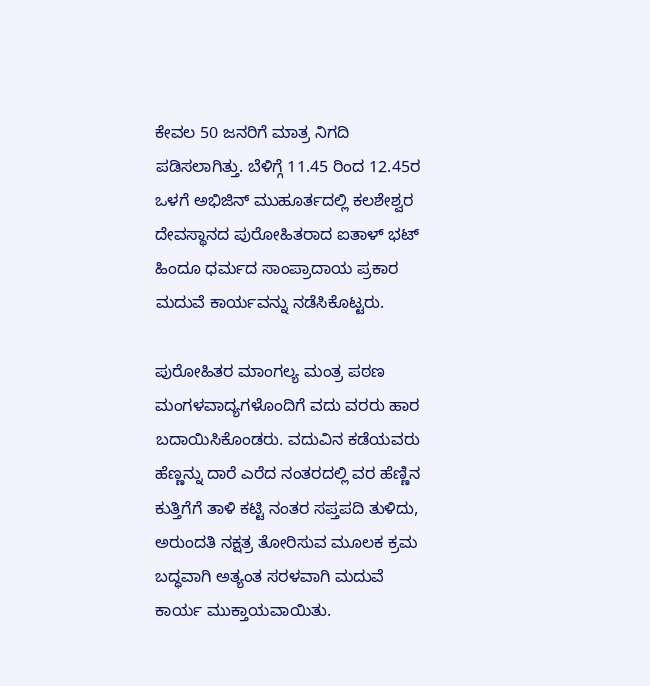ಕೇವಲ 50 ಜನರಿಗೆ ಮಾತ್ರ ನಿಗದಿ ಪಡಿಸಲಾಗಿತ್ತು. ಬೆಳಿಗ್ಗೆ 11.45 ರಿಂದ 12.45ರ ಒಳಗೆ ಅಭಿಜಿನ್ ಮುಹೂರ್ತದಲ್ಲಿ ಕಲಶೇಶ್ವರ ದೇವಸ್ಥಾನದ ಪುರೋಹಿತರಾದ ಐತಾಳ್ ಭಟ್ ಹಿಂದೂ ಧರ್ಮದ ಸಾಂಪ್ರಾದಾಯ ಪ್ರಕಾರ ಮದುವೆ ಕಾರ್ಯವನ್ನು ನಡೆಸಿಕೊಟ್ಟರು.

ಪುರೋಹಿತರ ಮಾಂಗಲ್ಯ ಮಂತ್ರ ಪಠಣ ಮಂಗಳವಾದ್ಯಗಳೊಂದಿಗೆ ವದು ವರರು ಹಾರ ಬದಾಯಿಸಿಕೊಂಡರು. ವದುವಿನ ಕಡೆಯವರು ಹೆಣ್ಣನ್ನು ದಾರೆ ಎರೆದ ನಂತರದಲ್ಲಿ ವರ ಹೆಣ್ಣಿನ ಕುತ್ತಿಗೆಗೆ ತಾಳಿ ಕಟ್ಟಿ ನಂತರ ಸಪ್ತಪದಿ ತುಳಿದು, ಅರುಂದತಿ ನಕ್ಷತ್ರ ತೋರಿಸುವ ಮೂಲಕ ಕ್ರಮ ಬದ್ಧವಾಗಿ ಅತ್ಯಂತ ಸರಳವಾಗಿ ಮದುವೆ ಕಾರ್ಯ ಮುಕ್ತಾಯವಾಯಿತು.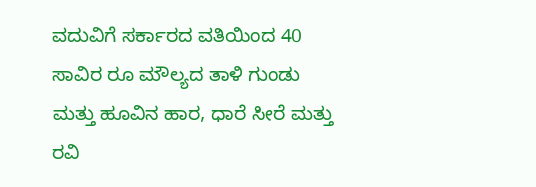ವದುವಿಗೆ ಸರ್ಕಾರದ ವತಿಯಿಂದ 40 ಸಾವಿರ ರೂ ಮೌಲ್ಯದ ತಾಳಿ ಗುಂಡು ಮತ್ತು ಹೂವಿನ ಹಾರ, ಧಾರೆ ಸೀರೆ ಮತ್ತು ರವಿ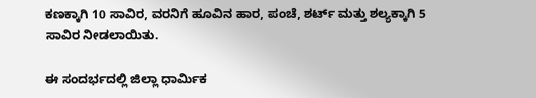ಕಣಕ್ಕಾಗಿ 10 ಸಾವಿರ, ವರನಿಗೆ ಹೂವಿನ ಹಾರ, ಪಂಚೆ, ಶರ್ಟ್ ಮತ್ತು ಶಲ್ಯಕ್ಕಾಗಿ 5 ಸಾವಿರ ನೀಡಲಾಯಿತು.

ಈ ಸಂದರ್ಭದಲ್ಲಿ ಜಿಲ್ಲಾ ಧಾರ್ಮಿಕ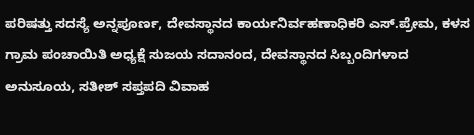ಪರಿಷತ್ತು ಸದಸ್ಯೆ ಅನ್ನಪೂರ್ಣ, ದೇವಸ್ಥಾನದ ಕಾರ್ಯನಿರ್ವಹಣಾಧಿಕರಿ ಎಸ್.ಪ್ರೇಮ, ಕಳಸ ಗ್ರಾಮ ಪಂಚಾಯಿತಿ ಅಧ್ಯಕ್ಷೆ ಸುಜಯ ಸದಾನಂದ, ದೇವಸ್ಥಾನದ ಸಿಬ್ಬಂದಿಗಳಾದ ಅನುಸೂಯ, ಸತೀಶ್ ಸಪ್ತಪದಿ ವಿವಾಹ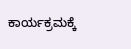ಕಾರ್ಯಕ್ರಮಕ್ಕೆ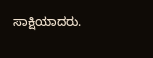ಸಾಕ್ಷಿಯಾದರು.